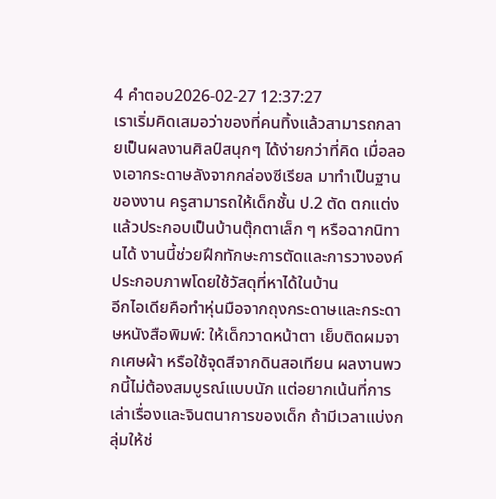4 คำตอบ2026-02-27 12:37:27
เราเริ่มคิดเสมอว่าของที่คนทิ้งแล้วสามารถกลายเป็นผลงานศิลป์สนุกๆ ได้ง่ายกว่าที่คิด เมื่อลองเอากระดาษลังจากกล่องซีเรียล มาทำเป็นฐานของงาน ครูสามารถให้เด็กชั้น ป.2 ตัด ตกแต่ง แล้วประกอบเป็นบ้านตุ๊กตาเล็ก ๆ หรือฉากนิทานได้ งานนี้ช่วยฝึกทักษะการตัดและการวางองค์ประกอบภาพโดยใช้วัสดุที่หาได้ในบ้าน
อีกไอเดียคือทำหุ่นมือจากถุงกระดาษและกระดาษหนังสือพิมพ์: ให้เด็กวาดหน้าตา เย็บติดผมจากเศษผ้า หรือใช้จุดสีจากดินสอเทียน ผลงานพวกนี้ไม่ต้องสมบูรณ์แบบนัก แต่อยากเน้นที่การเล่าเรื่องและจินตนาการของเด็ก ถ้ามีเวลาแบ่งกลุ่มให้ช่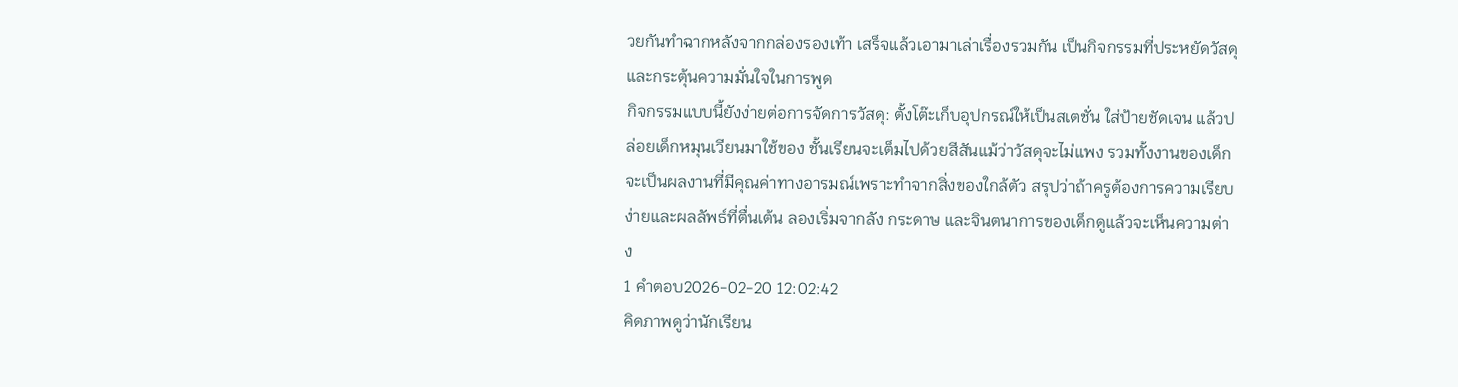วยกันทำฉากหลังจากกล่องรองเท้า เสร็จแล้วเอามาเล่าเรื่องรวมกัน เป็นกิจกรรมที่ประหยัดวัสดุและกระตุ้นความมั่นใจในการพูด
กิจกรรมแบบนี้ยังง่ายต่อการจัดการวัสดุ: ตั้งโต๊ะเก็บอุปกรณ์ให้เป็นสเตชั่น ใส่ป้ายชัดเจน แล้วปล่อยเด็กหมุนเวียนมาใช้ของ ชั้นเรียนจะเต็มไปด้วยสีสันแม้ว่าวัสดุจะไม่แพง รวมทั้งงานของเด็กจะเป็นผลงานที่มีคุณค่าทางอารมณ์เพราะทำจากสิ่งของใกล้ตัว สรุปว่าถ้าครูต้องการความเรียบง่ายและผลลัพธ์ที่ตื่นเต้น ลองเริ่มจากลัง กระดาษ และจินตนาการของเด็กดูแล้วจะเห็นความต่าง
1 คำตอบ2026-02-20 12:02:42
คิดภาพดูว่านักเรียน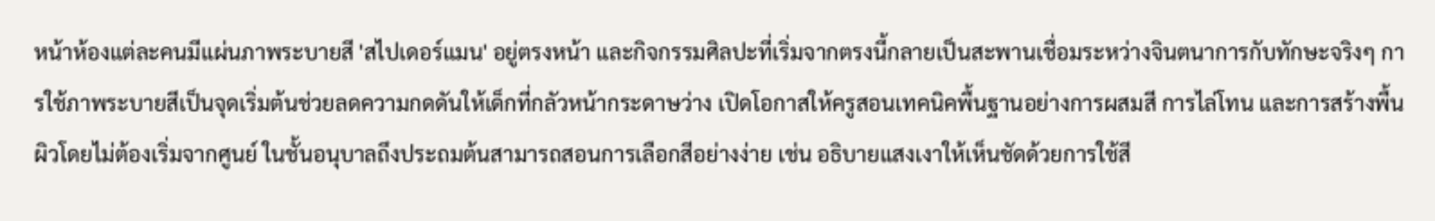หน้าห้องแต่ละคนมีแผ่นภาพระบายสี 'สไปเดอร์แมน' อยู่ตรงหน้า และกิจกรรมศิลปะที่เริ่มจากตรงนี้กลายเป็นสะพานเชื่อมระหว่างจินตนาการกับทักษะจริงๆ การใช้ภาพระบายสีเป็นจุดเริ่มต้นช่วยลดความกดดันให้เด็กที่กลัวหน้ากระดาษว่าง เปิดโอกาสให้ครูสอนเทคนิคพื้นฐานอย่างการผสมสี การไล่โทน และการสร้างพื้นผิวโดยไม่ต้องเริ่มจากศูนย์ ในชั้นอนุบาลถึงประถมต้นสามารถสอนการเลือกสีอย่างง่าย เช่น อธิบายแสงเงาให้เห็นชัดด้วยการใช้สี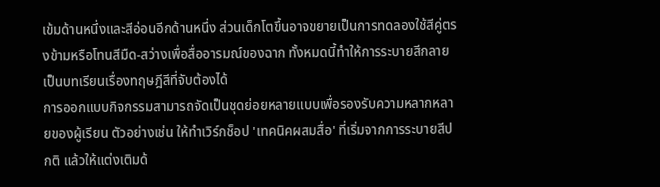เข้มด้านหนึ่งและสีอ่อนอีกด้านหนึ่ง ส่วนเด็กโตขึ้นอาจขยายเป็นการทดลองใช้สีคู่ตรงข้ามหรือโทนสีมืด-สว่างเพื่อสื่ออารมณ์ของฉาก ทั้งหมดนี้ทำให้การระบายสีกลายเป็นบทเรียนเรื่องทฤษฎีสีที่จับต้องได้
การออกแบบกิจกรรมสามารถจัดเป็นชุดย่อยหลายแบบเพื่อรองรับความหลากหลายของผู้เรียน ตัวอย่างเช่น ให้ทำเวิร์กช็อป 'เทคนิคผสมสื่อ' ที่เริ่มจากการระบายสีปกติ แล้วให้แต่งเติมด้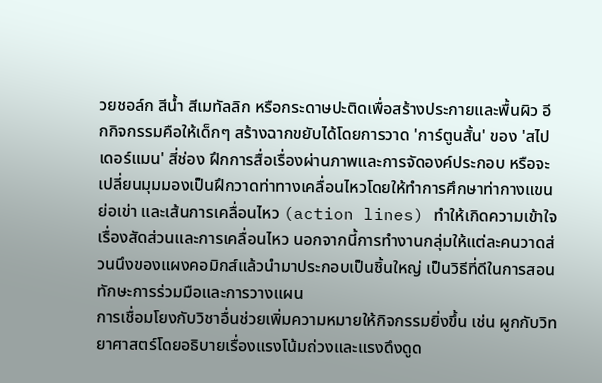วยชอล์ก สีน้ำ สีเมทัลลิก หรือกระดาษปะติดเพื่อสร้างประกายและพื้นผิว อีกกิจกรรมคือให้เด็กๆ สร้างฉากขยับได้โดยการวาด 'การ์ตูนสั้น' ของ 'สไปเดอร์แมน' สี่ช่อง ฝึกการสื่อเรื่องผ่านภาพและการจัดองค์ประกอบ หรือจะเปลี่ยนมุมมองเป็นฝึกวาดท่าทางเคลื่อนไหวโดยให้ทำการศึกษาท่ากางแขน ย่อเข่า และเส้นการเคลื่อนไหว (action lines) ทำให้เกิดความเข้าใจเรื่องสัดส่วนและการเคลื่อนไหว นอกจากนี้การทำงานกลุ่มให้แต่ละคนวาดส่วนนึงของแผงคอมิกส์แล้วนำมาประกอบเป็นชิ้นใหญ่ เป็นวิธีที่ดีในการสอนทักษะการร่วมมือและการวางแผน
การเชื่อมโยงกับวิชาอื่นช่วยเพิ่มความหมายให้กิจกรรมยิ่งขึ้น เช่น ผูกกับวิทยาศาสตร์โดยอธิบายเรื่องแรงโน้มถ่วงและแรงดึงดูด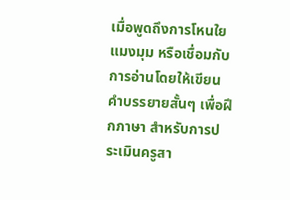เมื่อพูดถึงการโหนใยแมงมุม หรือเชื่อมกับการอ่านโดยให้เขียนคำบรรยายสั้นๆ เพื่อฝึกภาษา สำหรับการประเมินครูสา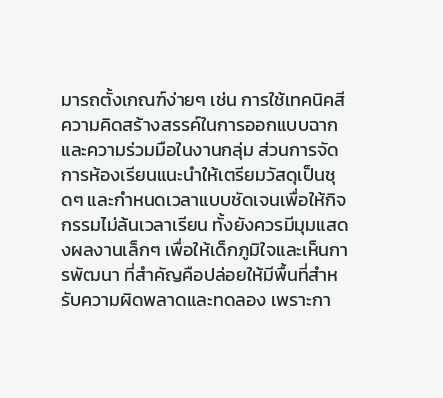มารถตั้งเกณฑ์ง่ายๆ เช่น การใช้เทคนิคสี ความคิดสร้างสรรค์ในการออกแบบฉาก และความร่วมมือในงานกลุ่ม ส่วนการจัดการห้องเรียนแนะนำให้เตรียมวัสดุเป็นชุดๆ และกำหนดเวลาแบบชัดเจนเพื่อให้กิจกรรมไม่ล้นเวลาเรียน ทั้งยังควรมีมุมแสดงผลงานเล็กๆ เพื่อให้เด็กภูมิใจและเห็นการพัฒนา ที่สำคัญคือปล่อยให้มีพื้นที่สำหรับความผิดพลาดและทดลอง เพราะกา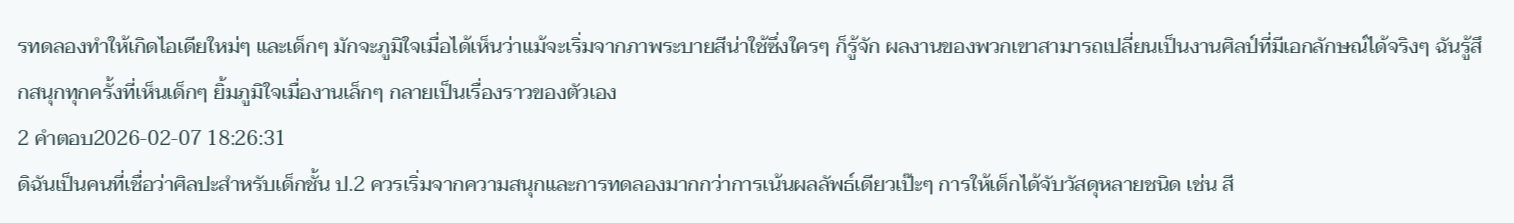รทดลองทำให้เกิดไอเดียใหม่ๆ และเด็กๆ มักจะภูมิใจเมื่อได้เห็นว่าแม้จะเริ่มจากภาพระบายสีน่าใช้ซึ่งใครๆ ก็รู้จัก ผลงานของพวกเขาสามารถเปลี่ยนเป็นงานศิลป์ที่มีเอกลักษณ์ได้จริงๆ ฉันรู้สึกสนุกทุกครั้งที่เห็นเด็กๆ ยิ้มภูมิใจเมื่องานเล็กๆ กลายเป็นเรื่องราวของตัวเอง
2 คำตอบ2026-02-07 18:26:31
ดิฉันเป็นคนที่เชื่อว่าศิลปะสำหรับเด็กชั้น ป.2 ควรเริ่มจากความสนุกและการทดลองมากกว่าการเน้นผลลัพธ์เดียวเป๊ะๆ การให้เด็กได้จับวัสดุหลายชนิด เช่น สี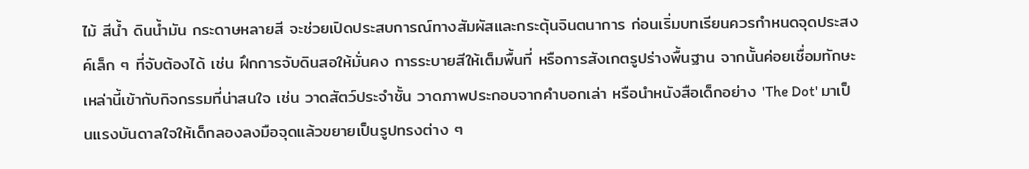ไม้ สีน้ำ ดินน้ำมัน กระดาษหลายสี จะช่วยเปิดประสบการณ์ทางสัมผัสและกระตุ้นจินตนาการ ก่อนเริ่มบทเรียนควรกำหนดจุดประสงค์เล็ก ๆ ที่จับต้องได้ เช่น ฝึกการจับดินสอให้มั่นคง การระบายสีให้เต็มพื้นที่ หรือการสังเกตรูปร่างพื้นฐาน จากนั้นค่อยเชื่อมทักษะเหล่านี้เข้ากับกิจกรรมที่น่าสนใจ เช่น วาดสัตว์ประจำชั้น วาดภาพประกอบจากคำบอกเล่า หรือนำหนังสือเด็กอย่าง 'The Dot' มาเป็นแรงบันดาลใจให้เด็กลองลงมือจุดแล้วขยายเป็นรูปทรงต่าง ๆ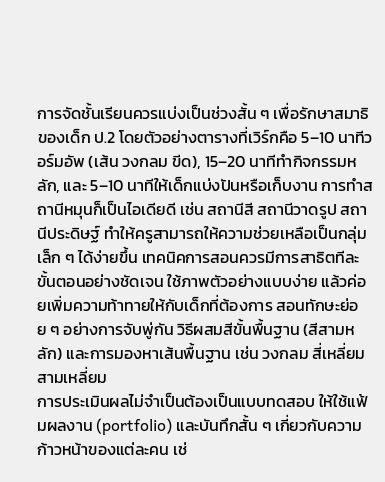การจัดชั้นเรียนควรแบ่งเป็นช่วงสั้น ๆ เพื่อรักษาสมาธิของเด็ก ป.2 โดยตัวอย่างตารางที่เวิร์กคือ 5–10 นาทีวอร์มอัพ (เส้น วงกลม ขีด), 15–20 นาทีทำกิจกรรมหลัก, และ 5–10 นาทีให้เด็กแบ่งปันหรือเก็บงาน การทำสถานีหมุนก็เป็นไอเดียดี เช่น สถานีสี สถานีวาดรูป สถานีประดิษฐ์ ทำให้ครูสามารถให้ความช่วยเหลือเป็นกลุ่มเล็ก ๆ ได้ง่ายขึ้น เทคนิคการสอนควรมีการสาธิตทีละขั้นตอนอย่างชัดเจน ใช้ภาพตัวอย่างแบบง่าย แล้วค่อยเพิ่มความท้าทายให้กับเด็กที่ต้องการ สอนทักษะย่อย ๆ อย่างการจับพู่กัน วิธีผสมสีขั้นพื้นฐาน (สีสามหลัก) และการมองหาเส้นพื้นฐาน เช่น วงกลม สี่เหลี่ยม สามเหลี่ยม
การประเมินผลไม่จำเป็นต้องเป็นแบบทดสอบ ให้ใช้แฟ้มผลงาน (portfolio) และบันทึกสั้น ๆ เกี่ยวกับความก้าวหน้าของแต่ละคน เช่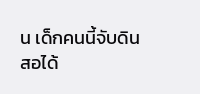น เด็กคนนี้จับดินสอได้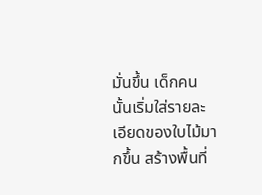มั่นขึ้น เด็กคนนั้นเริ่มใส่รายละเอียดของใบไม้มากขึ้น สร้างพื้นที่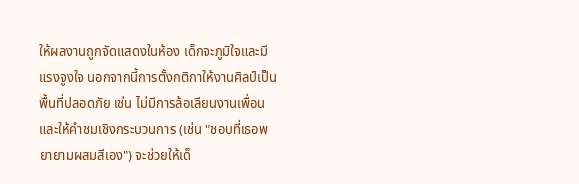ให้ผลงานถูกจัดแสดงในห้อง เด็กจะภูมิใจและมีแรงจูงใจ นอกจากนี้การตั้งกติกาให้งานศิลป์เป็นพื้นที่ปลอดภัย เช่น ไม่มีการล้อเลียนงานเพื่อน และให้คำชมเชิงกระบวนการ (เช่น "ชอบที่เธอพยายามผสมสีเอง") จะช่วยให้เด็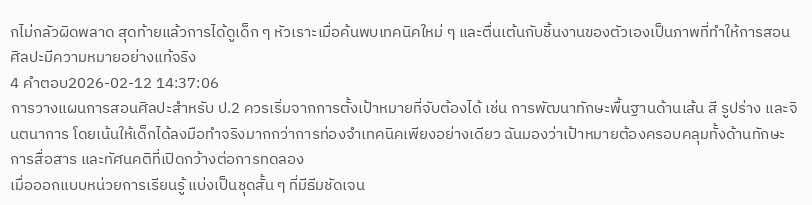กไม่กลัวผิดพลาด สุดท้ายแล้วการได้ดูเด็ก ๆ หัวเราะเมื่อค้นพบเทคนิคใหม่ ๆ และตื่นเต้นกับชิ้นงานของตัวเองเป็นภาพที่ทำให้การสอนศิลปะมีความหมายอย่างแท้จริง
4 คำตอบ2026-02-12 14:37:06
การวางแผนการสอนศิลปะสำหรับ ป.2 ควรเริ่มจากการตั้งเป้าหมายที่จับต้องได้ เช่น การพัฒนาทักษะพื้นฐานด้านเส้น สี รูปร่าง และจินตนาการ โดยเน้นให้เด็กได้ลงมือทำจริงมากกว่าการท่องจำเทคนิคเพียงอย่างเดียว ฉันมองว่าเป้าหมายต้องครอบคลุมทั้งด้านทักษะ การสื่อสาร และทัศนคติที่เปิดกว้างต่อการทดลอง
เมื่อออกแบบหน่วยการเรียนรู้ แบ่งเป็นชุดสั้น ๆ ที่มีธีมชัดเจน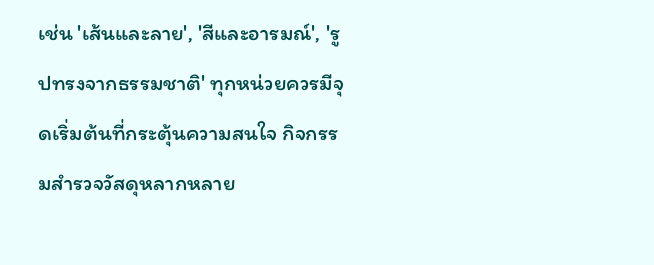เช่น 'เส้นและลาย', 'สีและอารมณ์', 'รูปทรงจากธรรมชาติ' ทุกหน่วยควรมีจุดเริ่มต้นที่กระตุ้นความสนใจ กิจกรรมสำรวจวัสดุหลากหลาย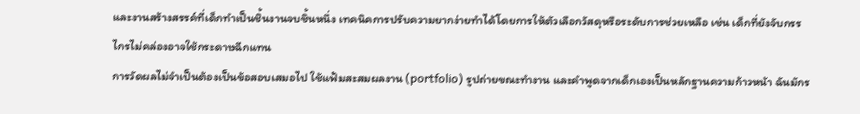และงานสร้างสรรค์ที่เด็กทำเป็นชิ้นงานจบชิ้นหนึ่ง เทคนิคการปรับความยากง่ายทำได้โดยการให้ตัวเลือกวัสดุหรือระดับการช่วยเหลือ เช่น เด็กที่ยังจับกรรไกรไม่คล่องอาจใช้กระดาษฉีกแทน
การวัดผลไม่จำเป็นต้องเป็นข้อสอบเสมอไป ใช้แฟ้มสะสมผลงาน (portfolio) รูปถ่ายขณะทำงาน และคำพูดจากเด็กเองเป็นหลักฐานความก้าวหน้า ฉันมักร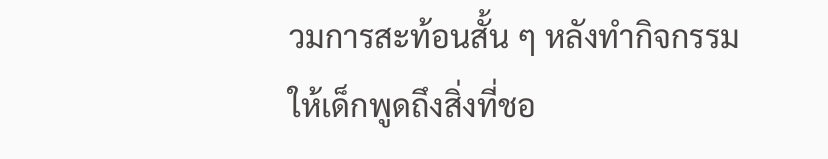วมการสะท้อนสั้น ๆ หลังทำกิจกรรมให้เด็กพูดถึงสิ่งที่ชอ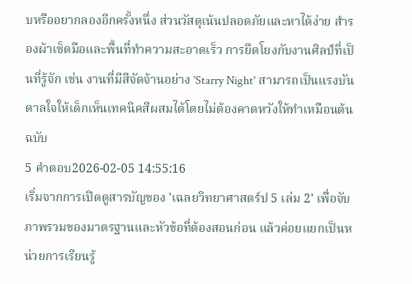บหรืออยากลองอีกครั้งหนึ่ง ส่วนวัสดุเน้นปลอดภัยและหาได้ง่าย สำรองผ้าเช็ดมือและพื้นที่ทำความสะอาดเร็ว การยึดโยงกับงานศิลป์ที่เป็นที่รู้จัก เช่น งานที่มีสีจัดจ้านอย่าง 'Starry Night' สามารถเป็นแรงบันดาลใจให้เด็กเห็นเทคนิคสีผสมได้โดยไม่ต้องคาดหวังให้ทำเหมือนต้นฉบับ
5 คำตอบ2026-02-05 14:55:16
เริ่มจากการเปิดดูสารบัญของ 'เฉลยวิทยาศาสตร์ป 5 เล่ม 2' เพื่อจับภาพรวมของมาตรฐานและหัวข้อที่ต้องสอนก่อน แล้วค่อยแยกเป็นหน่วยการเรียนรู้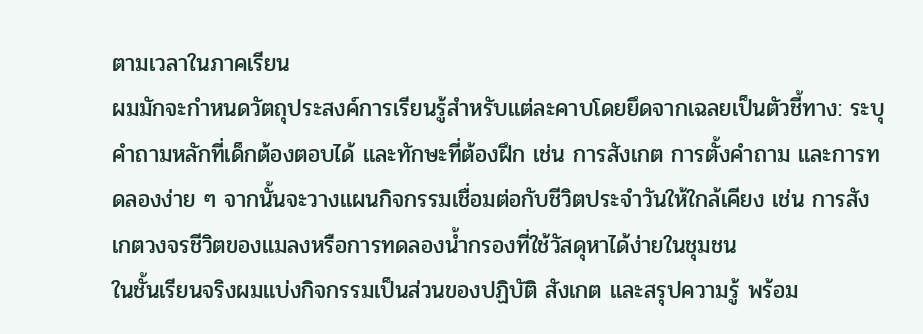ตามเวลาในภาคเรียน
ผมมักจะกำหนดวัตถุประสงค์การเรียนรู้สำหรับแต่ละคาบโดยยึดจากเฉลยเป็นตัวชี้ทาง: ระบุคำถามหลักที่เด็กต้องตอบได้ และทักษะที่ต้องฝึก เช่น การสังเกต การตั้งคำถาม และการทดลองง่าย ๆ จากนั้นจะวางแผนกิจกรรมเชื่อมต่อกับชีวิตประจำวันให้ใกล้เคียง เช่น การสังเกตวงจรชีวิตของแมลงหรือการทดลองน้ำกรองที่ใช้วัสดุหาได้ง่ายในชุมชน
ในชั้นเรียนจริงผมแบ่งกิจกรรมเป็นส่วนของปฏิบัติ สังเกต และสรุปความรู้ พร้อม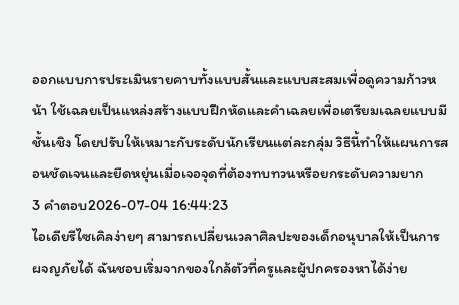ออกแบบการประเมินรายคาบทั้งแบบสั้นและแบบสะสมเพื่อดูความก้าวหน้า ใช้เฉลยเป็นแหล่งสร้างแบบฝึกหัดและคำเฉลยเพื่อเตรียมเฉลยแบบมีชั้นเชิง โดยปรับให้เหมาะกับระดับนักเรียนแต่ละกลุ่ม วิธีนี้ทำให้แผนการสอนชัดเจนและยืดหยุ่นเมื่อเจอจุดที่ต้องทบทวนหรือยกระดับความยาก
3 คำตอบ2026-07-04 16:44:23
ไอเดียรีไซเคิลง่ายๆ สามารถเปลี่ยนเวลาศิลปะของเด็กอนุบาลให้เป็นการผจญภัยได้ ฉันชอบเริ่มจากของใกล้ตัวที่ครูและผู้ปกครองหาได้ง่าย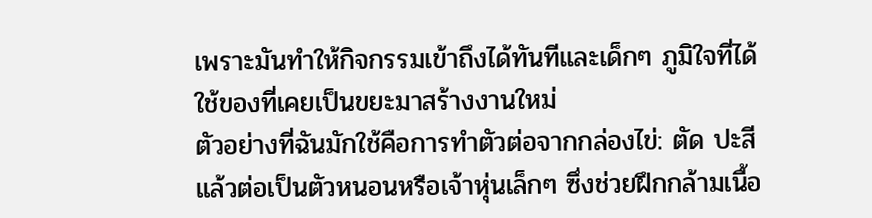เพราะมันทำให้กิจกรรมเข้าถึงได้ทันทีและเด็กๆ ภูมิใจที่ได้ใช้ของที่เคยเป็นขยะมาสร้างงานใหม่
ตัวอย่างที่ฉันมักใช้คือการทำตัวต่อจากกล่องไข่: ตัด ปะสี แล้วต่อเป็นตัวหนอนหรือเจ้าหุ่นเล็กๆ ซึ่งช่วยฝึกกล้ามเนื้อ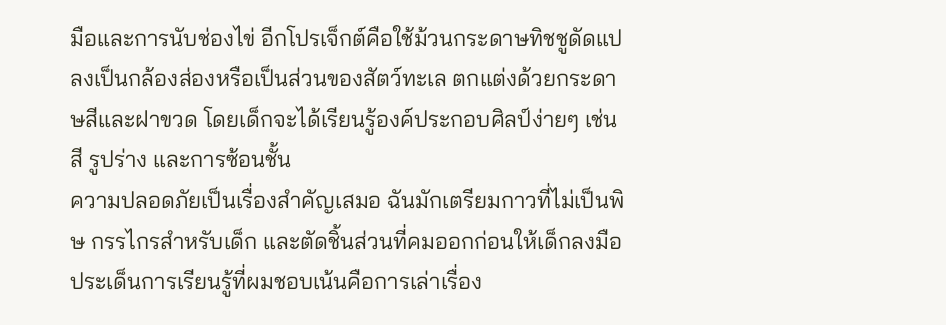มือและการนับช่องไข่ อีกโปรเจ็กต์คือใช้ม้วนกระดาษทิชชูดัดแปลงเป็นกล้องส่องหรือเป็นส่วนของสัตว์ทะเล ตกแต่งด้วยกระดาษสีและฝาขวด โดยเด็กจะได้เรียนรู้องค์ประกอบศิลป์ง่ายๆ เช่น สี รูปร่าง และการซ้อนชั้น
ความปลอดภัยเป็นเรื่องสำคัญเสมอ ฉันมักเตรียมกาวที่ไม่เป็นพิษ กรรไกรสำหรับเด็ก และตัดชิ้นส่วนที่คมออกก่อนให้เด็กลงมือ ประเด็นการเรียนรู้ที่ผมชอบเน้นคือการเล่าเรื่อง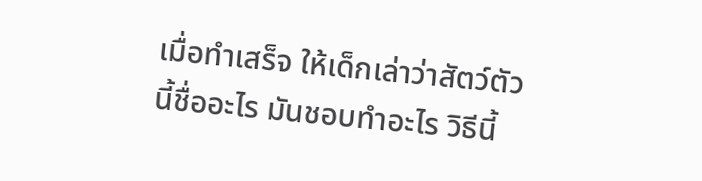เมื่อทำเสร็จ ให้เด็กเล่าว่าสัตว์ตัวนี้ชื่ออะไร มันชอบทำอะไร วิธีนี้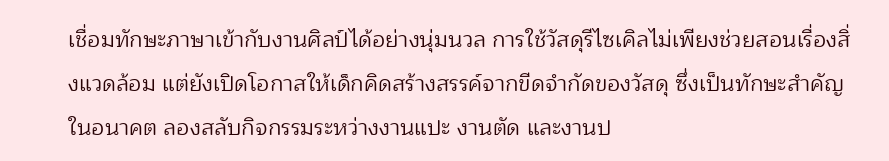เชื่อมทักษะภาษาเข้ากับงานศิลป์ได้อย่างนุ่มนวล การใช้วัสดุรีไซเคิลไม่เพียงช่วยสอนเรื่องสิ่งแวดล้อม แต่ยังเปิดโอกาสให้เด็กคิดสร้างสรรค์จากขีดจำกัดของวัสดุ ซึ่งเป็นทักษะสำคัญในอนาคต ลองสลับกิจกรรมระหว่างงานแปะ งานตัด และงานป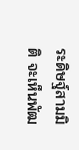ระดิษฐ์สามมิติ จะเห็นพัฒ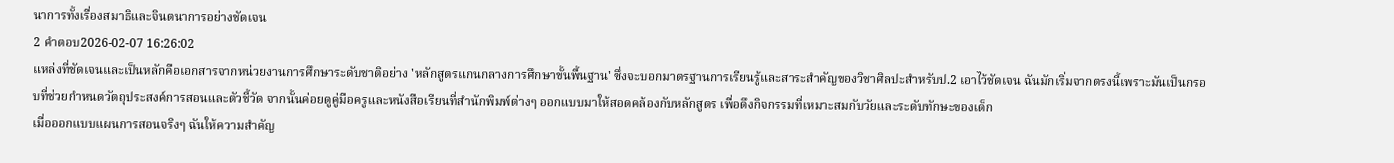นาการทั้งเรื่องสมาธิและจินตนาการอย่างชัดเจน
2 คำตอบ2026-02-07 16:26:02
แหล่งที่ชัดเจนและเป็นหลักคือเอกสารจากหน่วยงานการศึกษาระดับชาติอย่าง 'หลักสูตรแกนกลางการศึกษาขั้นพื้นฐาน' ซึ่งจะบอกมาตรฐานการเรียนรู้และสาระสำคัญของวิชาศิลปะสำหรับป.2 เอาไว้ชัดเจน ฉันมักเริ่มจากตรงนี้เพราะมันเป็นกรอบที่ช่วยกำหนดวัตถุประสงค์การสอนและตัวชี้วัด จากนั้นค่อยดูคู่มือครูและหนังสือเรียนที่สำนักพิมพ์ต่างๆ ออกแบบมาให้สอดคล้องกับหลักสูตร เพื่อดึงกิจกรรมที่เหมาะสมกับวัยและระดับทักษะของเด็ก
เมื่อออกแบบแผนการสอนจริงๆ ฉันให้ความสำคัญ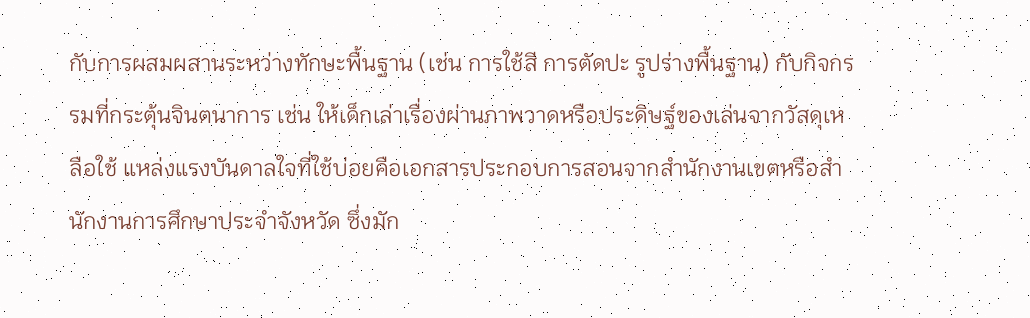กับการผสมผสานระหว่างทักษะพื้นฐาน (เช่น การใช้สี การตัดปะ รูปร่างพื้นฐาน) กับกิจกรรมที่กระตุ้นจินตนาการ เช่น ให้เด็กเล่าเรื่องผ่านภาพวาดหรือประดิษฐ์ของเล่นจากวัสดุเหลือใช้ แหล่งแรงบันดาลใจที่ใช้บ่อยคือเอกสารประกอบการสอนจากสำนักงานเขตหรือสำนักงานการศึกษาประจำจังหวัด ซึ่งมัก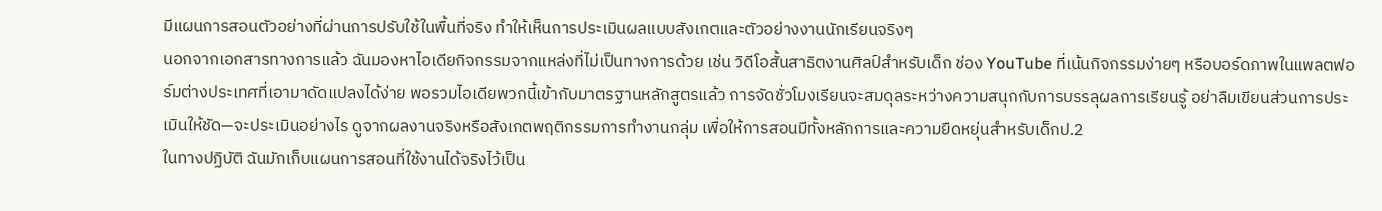มีแผนการสอนตัวอย่างที่ผ่านการปรับใช้ในพื้นที่จริง ทำให้เห็นการประเมินผลแบบสังเกตและตัวอย่างงานนักเรียนจริงๆ
นอกจากเอกสารทางการแล้ว ฉันมองหาไอเดียกิจกรรมจากแหล่งที่ไม่เป็นทางการด้วย เช่น วิดีโอสั้นสาธิตงานศิลป์สำหรับเด็ก ช่อง YouTube ที่เน้นกิจกรรมง่ายๆ หรือบอร์ดภาพในแพลตฟอร์มต่างประเทศที่เอามาดัดแปลงได้ง่าย พอรวมไอเดียพวกนี้เข้ากับมาตรฐานหลักสูตรแล้ว การจัดชั่วโมงเรียนจะสมดุลระหว่างความสนุกกับการบรรลุผลการเรียนรู้ อย่าลืมเขียนส่วนการประเมินให้ชัด—จะประเมินอย่างไร ดูจากผลงานจริงหรือสังเกตพฤติกรรมการทำงานกลุ่ม เพื่อให้การสอนมีทั้งหลักการและความยืดหยุ่นสำหรับเด็กป.2
ในทางปฏิบัติ ฉันมักเก็บแผนการสอนที่ใช้งานได้จริงไว้เป็น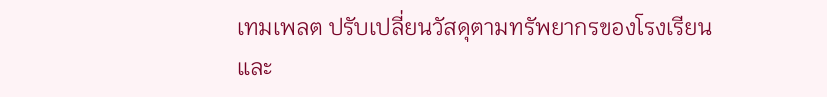เทมเพลต ปรับเปลี่ยนวัสดุตามทรัพยากรของโรงเรียน และ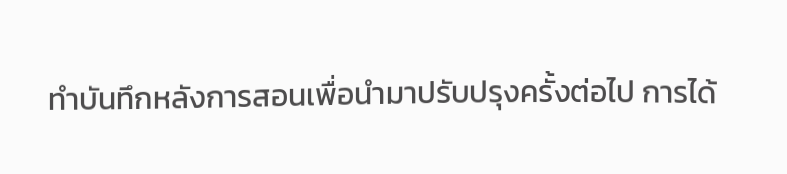ทำบันทึกหลังการสอนเพื่อนำมาปรับปรุงครั้งต่อไป การได้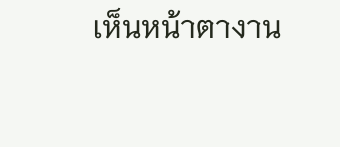เห็นหน้าตางาน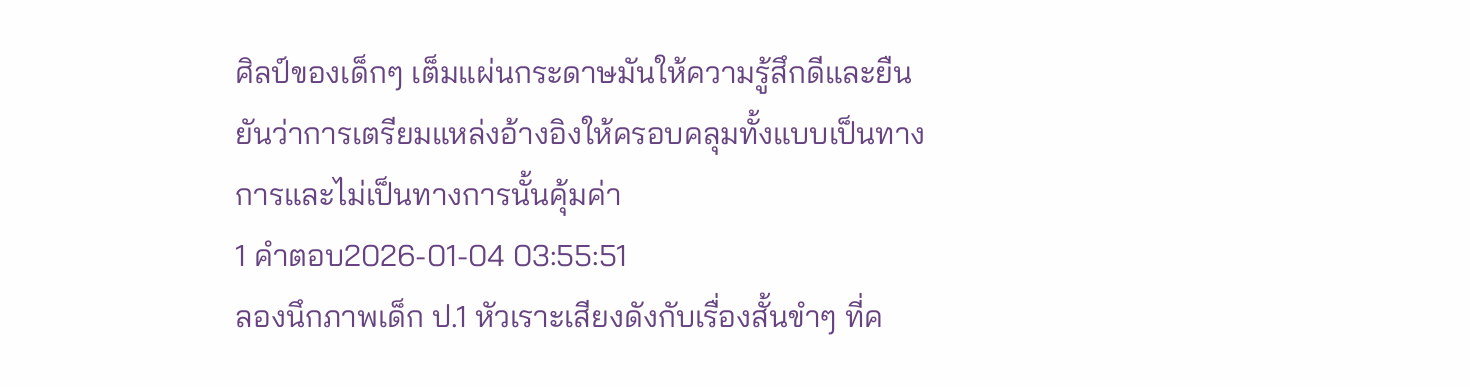ศิลป์ของเด็กๆ เต็มแผ่นกระดาษมันให้ความรู้สึกดีและยืนยันว่าการเตรียมแหล่งอ้างอิงให้ครอบคลุมทั้งแบบเป็นทางการและไม่เป็นทางการนั้นคุ้มค่า
1 คำตอบ2026-01-04 03:55:51
ลองนึกภาพเด็ก ป.1 หัวเราะเสียงดังกับเรื่องสั้นขำๆ ที่ค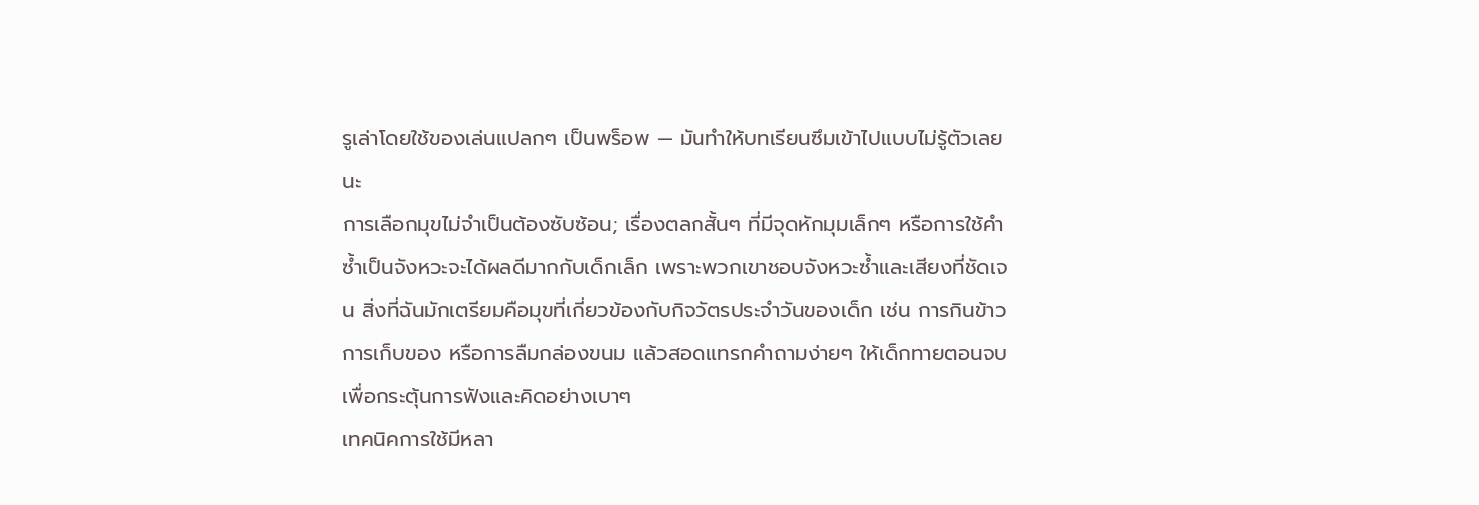รูเล่าโดยใช้ของเล่นแปลกๆ เป็นพร็อพ — มันทำให้บทเรียนซึมเข้าไปแบบไม่รู้ตัวเลยนะ
การเลือกมุขไม่จำเป็นต้องซับซ้อน; เรื่องตลกสั้นๆ ที่มีจุดหักมุมเล็กๆ หรือการใช้คำซ้ำเป็นจังหวะจะได้ผลดีมากกับเด็กเล็ก เพราะพวกเขาชอบจังหวะซ้ำและเสียงที่ชัดเจน สิ่งที่ฉันมักเตรียมคือมุขที่เกี่ยวข้องกับกิจวัตรประจำวันของเด็ก เช่น การกินข้าว การเก็บของ หรือการลืมกล่องขนม แล้วสอดแทรกคำถามง่ายๆ ให้เด็กทายตอนจบ เพื่อกระตุ้นการฟังและคิดอย่างเบาๆ
เทคนิคการใช้มีหลา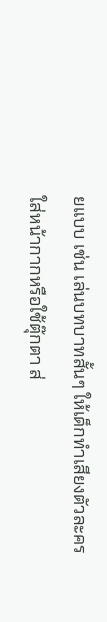ยแบบ เช่น เล่นบทบาทสั้นๆ ให้เด็กทำเสียงตัวละคร ใส่หน้ากากหรือใช้ตุ๊กตา ส่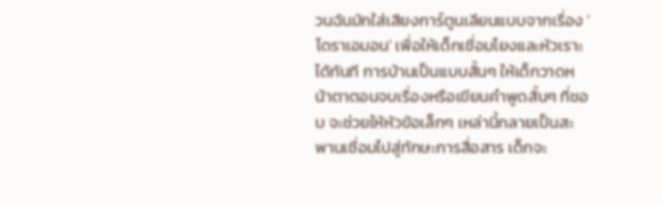วนฉันมักใส่เสียงการ์ตูนเลียนแบบจากเรื่อง 'โดราเอมอน' เพื่อให้เด็กเชื่อมโยงและหัวเราะได้ทันที การบ้านเป็นแบบสั้นๆ ให้เด็กวาดหน้าตาตอนจบเรื่องหรือเขียนคำพูดสั้นๆ ที่ชอบ จะช่วยให้หัวข้อเล็กๆ เหล่านี้กลายเป็นสะพานเชื่อมไปสู่ทักษะการสื่อสาร เด็กจะ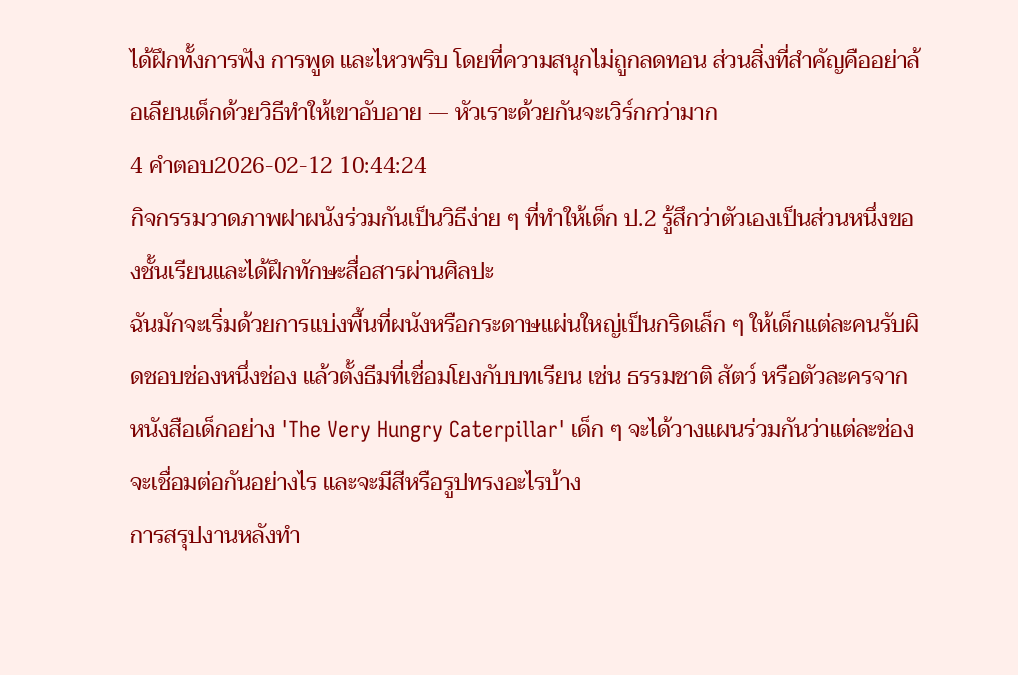ได้ฝึกทั้งการฟัง การพูด และไหวพริบ โดยที่ความสนุกไม่ถูกลดทอน ส่วนสิ่งที่สำคัญคืออย่าล้อเลียนเด็กด้วยวิธีทำให้เขาอับอาย — หัวเราะด้วยกันจะเวิร์กกว่ามาก
4 คำตอบ2026-02-12 10:44:24
กิจกรรมวาดภาพฝาผนังร่วมกันเป็นวิธีง่าย ๆ ที่ทำให้เด็ก ป.2 รู้สึกว่าตัวเองเป็นส่วนหนึ่งของชั้นเรียนและได้ฝึกทักษะสื่อสารผ่านศิลปะ
ฉันมักจะเริ่มด้วยการแบ่งพื้นที่ผนังหรือกระดาษแผ่นใหญ่เป็นกริดเล็ก ๆ ให้เด็กแต่ละคนรับผิดชอบช่องหนึ่งช่อง แล้วตั้งธีมที่เชื่อมโยงกับบทเรียน เช่น ธรรมชาติ สัตว์ หรือตัวละครจากหนังสือเด็กอย่าง 'The Very Hungry Caterpillar' เด็ก ๆ จะได้วางแผนร่วมกันว่าแต่ละช่องจะเชื่อมต่อกันอย่างไร และจะมีสีหรือรูปทรงอะไรบ้าง
การสรุปงานหลังทำ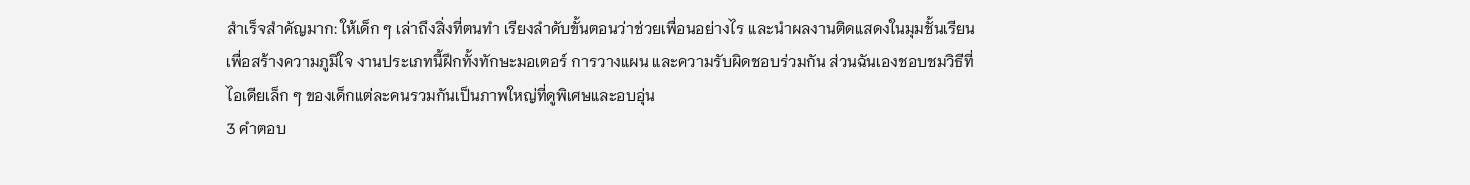สำเร็จสำคัญมาก: ให้เด็ก ๆ เล่าถึงสิ่งที่ตนทำ เรียงลำดับขั้นตอนว่าช่วยเพื่อนอย่างไร และนำผลงานติดแสดงในมุมชั้นเรียนเพื่อสร้างความภูมิใจ งานประเภทนี้ฝึกทั้งทักษะมอเตอร์ การวางแผน และความรับผิดชอบร่วมกัน ส่วนฉันเองชอบชมวิธีที่ไอเดียเล็ก ๆ ของเด็กแต่ละคนรวมกันเป็นภาพใหญ่ที่ดูพิเศษและอบอุ่น
3 คำตอบ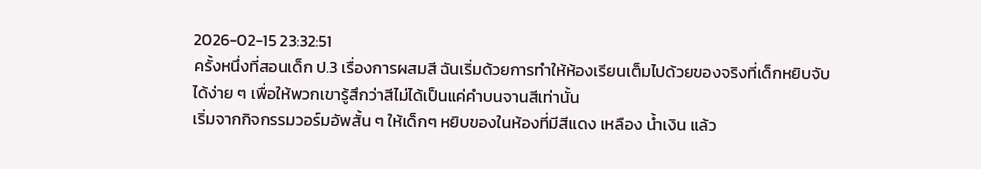2026-02-15 23:32:51
ครั้งหนึ่งที่สอนเด็ก ป.3 เรื่องการผสมสี ฉันเริ่มด้วยการทำให้ห้องเรียนเต็มไปด้วยของจริงที่เด็กหยิบจับได้ง่าย ๆ เพื่อให้พวกเขารู้สึกว่าสีไม่ได้เป็นแค่คำบนจานสีเท่านั้น
เริ่มจากกิจกรรมวอร์มอัพสั้น ๆ ให้เด็กๆ หยิบของในห้องที่มีสีแดง เหลือง น้ำเงิน แล้ว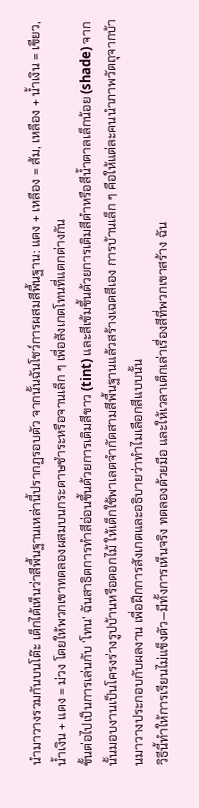นำมาวางรวมกันบนโต๊ะ เด็กได้เห็นว่าสีพื้นฐานเหล่านี้ปรากฏรอบตัว จากนั้นฉันโชว์การผสมสีพื้นฐาน: แดง + เหลือง = ส้ม, เหลือง + น้ำเงิน = เขียว, น้ำเงิน + แดง = ม่วง โดยให้พวกเขาทดลองผสมบนกระดาษชำระหรือจานเล็ก ๆ เพื่อสังเกตโทนที่แตกต่างกัน
ขั้นต่อไปเป็นการเล่นกับ 'โทน' ฉันสาธิตการทำสีอ่อนขึ้นด้วยการเติมสีขาว (tint) และสีเข้มขึ้นด้วยการเติมสีดำหรือสีน้ำตาลเล็กน้อย (shade) จากนั้นมอบงานเป็นโครงร่างรูปบ้านหรือดอกไม้ ให้เด็กใช้พาเลตจำกัดสามสีพื้นฐานแล้วสร้างเฉดสีเอง การบ้านเล็ก ๆ คือให้แต่ละคนนำภาพวัตถุจากบ้านมาวางประกอบกับผลงาน เพื่อฝึกการสังเกตและอธิบายว่าทำไมเลือกสีแบบนั้น
วิธีนี้ทำให้การเรียนไม่แข็งตัว—มีทั้งการเห็นจริง ทดลองด้วยมือ และให้เวลาเด็กเล่าเรื่องสีที่พวกเขาสร้าง ฉัน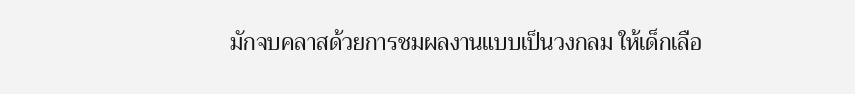มักจบคลาสด้วยการชมผลงานแบบเป็นวงกลม ให้เด็กเลือ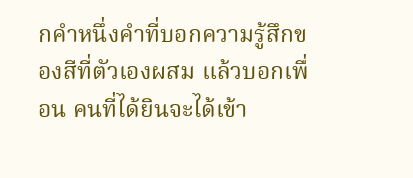กคำหนึ่งคำที่บอกความรู้สึกของสีที่ตัวเองผสม แล้วบอกเพื่อน คนที่ได้ยินจะได้เข้า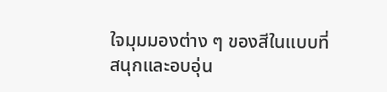ใจมุมมองต่าง ๆ ของสีในแบบที่สนุกและอบอุ่น